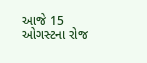આજે 15 ઓગસ્ટના રોજ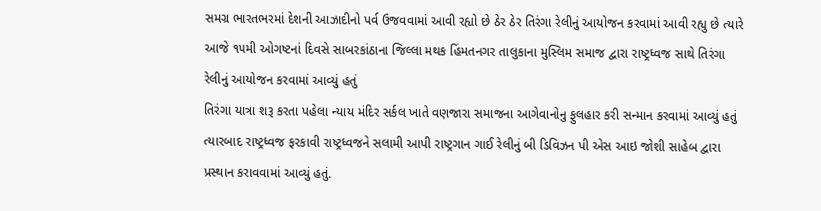સમગ્ર ભારતભરમાં દેશની આઝાદીનો પર્વ ઉજવવામાં આવી રહ્યો છે ઠેર ઠેર તિરંગા રેલીનું આયોજન કરવામાં આવી રહ્યુ છે ત્યારે આજે ૧૫મી ઓગષ્ટનાં દિવસે સાબરકાંઠાના જિલ્લા મથક હિંમતનગર તાલુકાના મુસ્લિમ સમાજ દ્વારા રાષ્ટ્રધ્વજ સાથે તિરંગા રેલીનું આયોજન કરવામાં આવ્યું હતું
તિરંગા યાત્રા શરૂ કરતા પહેલા ન્યાય મંદિર સર્કલ ખાતે વણજારા સમાજના આગેવાનોનુ ફુલહાર કરી સન્માન કરવામાં આવ્યું હતું ત્યારબાદ રાષ્ટ્રધ્વજ ફરકાવી રાષ્ટ્રધ્વજને સલામી આપી રાષ્ટ્રગાન ગાઈ રેલીનું બી ડિવિઝન પી એસ આઇ જોશી સાહેબ દ્વારા પ્રસ્થાન કરાવવામાં આવ્યું હતું.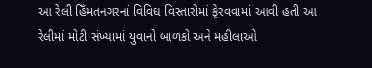આ રેલી હિઁમતનગરનાં વિવિઘ વિસ્તારોમાં ફેરવવામાં આવી હતી આ રેલીમાં મોટી સંખ્યામાં યુવાનો બાળકો અને મહીલાઓ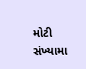મોટી સંખ્યામા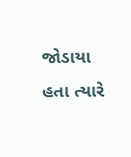જોડાયા હતા ત્યારે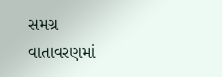સમગ્ર વાતાવરણમાં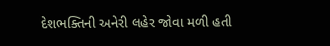દેશભક્તિની અનેરી લહેર જોવા મળી હતી